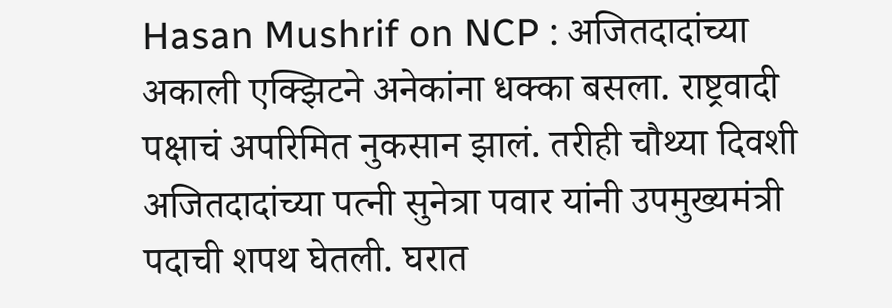Hasan Mushrif on NCP : अजितदादांच्या अकाली एक्झिटने अनेकांना धक्का बसला. राष्ट्रवादी पक्षाचं अपरिमित नुकसान झालं. तरीही चौथ्या दिवशी अजितदादांच्या पत्नी सुनेत्रा पवार यांनी उपमुख्यमंत्री पदाची शपथ घेतली. घरात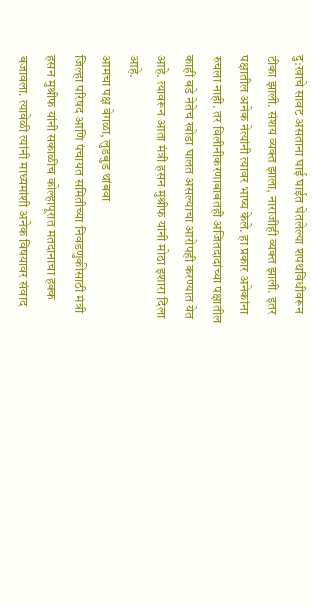दु:खाचे सावट असताना घाई घाईत घेतलेल्या शपथविधीवरून टीका झाली. संशय व्यक्त झाला, नाराजीही व्यक्त झाली. इतर पक्षातील अनेक नेत्यांनी त्यावर भाष्य केले. हा प्रकार अनेकांना रुचला नाही. तर विलीनीकरणाबाबतही अजितदादांच्या पक्षातील काही बडे नेतेच खोडा घालत असल्याचा आरोपही करण्यात येत आहे. त्यावरून आता मंत्री हसन मुश्रीफ यांनी मोठा इशारा दिला आहे.
आमचा पक्ष वेगळा, लुडबुड थांबवा
जिल्हा परिषद आणि पंचायत समितीच्या निवडणुकीसाठी मंत्री हसन मुश्रीफ यांनी सकाळीच कोल्हापूरात मतदानाचा हक्क बजावला. त्यावेळी त्यांनी माध्यमांशी अनेक विषयावर संवाद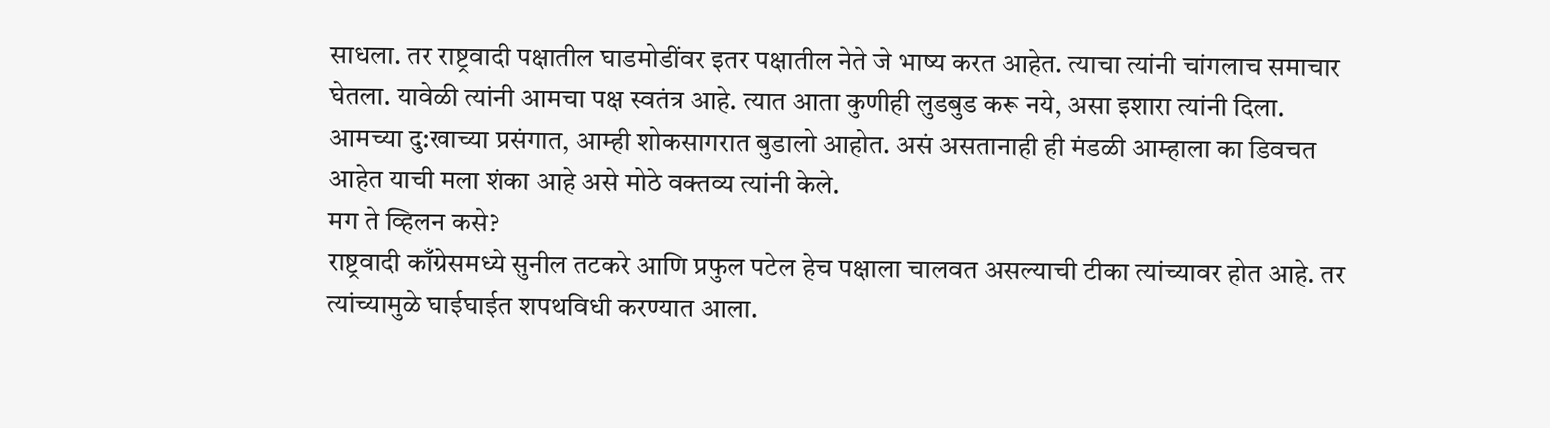साधला. तर राष्ट्रवादी पक्षातील घाडमोडींवर इतर पक्षातील नेते जे भाष्य करत आहेत. त्याचा त्यांनी चांगलाच समाचार घेतला. यावेळी त्यांनी आमचा पक्ष स्वतंत्र आहे. त्यात आता कुणीही लुडबुड करू नये, असा इशारा त्यांनी दिला. आमच्या दु:खाच्या प्रसंगात, आम्ही शोकसागरात बुडालो आहोत. असं असतानाही ही मंडळी आम्हाला का डिवचत आहेत याची मला शंका आहे असे मोठे वक्तव्य त्यांनी केले.
मग ते व्हिलन कसे?
राष्ट्रवादी काँग्रेसमध्ये सुनील तटकरे आणि प्रफुल पटेल हेच पक्षाला चालवत असल्याची टीका त्यांच्यावर होत आहे. तर त्यांच्यामुळे घाईघाईत शपथविधी करण्यात आला.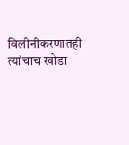विलीनीकरणातही त्यांचाच खोडा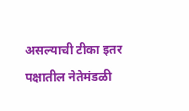असल्याची टीका इतर पक्षातील नेतेमंडळी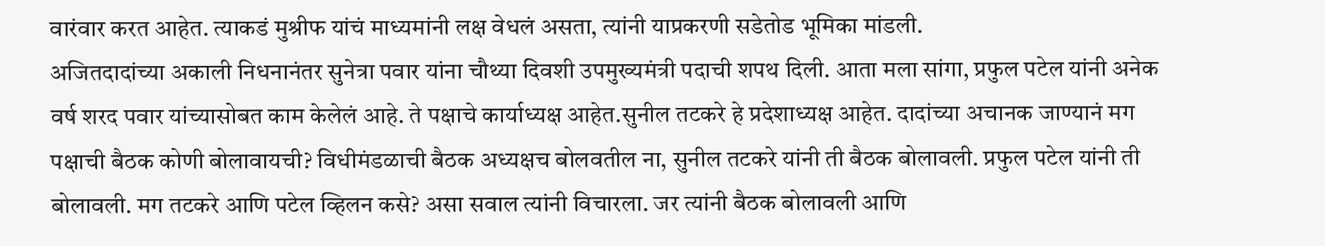वारंवार करत आहेत. त्याकडं मुश्रीफ यांचं माध्यमांनी लक्ष वेधलं असता, त्यांनी याप्रकरणी सडेतोड भूमिका मांडली.
अजितदादांच्या अकाली निधनानंतर सुनेत्रा पवार यांना चौथ्या दिवशी उपमुख्यमंत्री पदाची शपथ दिली. आता मला सांगा, प्रफुल पटेल यांनी अनेक वर्ष शरद पवार यांच्यासोबत काम केलेलं आहे. ते पक्षाचे कार्याध्यक्ष आहेत.सुनील तटकरे हे प्रदेशाध्यक्ष आहेत. दादांच्या अचानक जाण्यानं मग पक्षाची बैठक कोणी बोलावायची? विधीमंडळाची बैठक अध्यक्षच बोलवतील ना, सुनील तटकरे यांनी ती बैठक बोलावली. प्रफुल पटेल यांनी ती बोलावली. मग तटकरे आणि पटेल व्हिलन कसे? असा सवाल त्यांनी विचारला. जर त्यांनी बैठक बोलावली आणि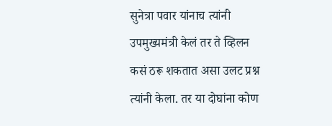सुनेत्रा पवार यांनाच त्यांनी उपमुख्यमंत्री केलं तर ते व्हिलन कसं ठरू शकतात असा उलट प्रश्न त्यांनी केला. तर या दोघांना कोण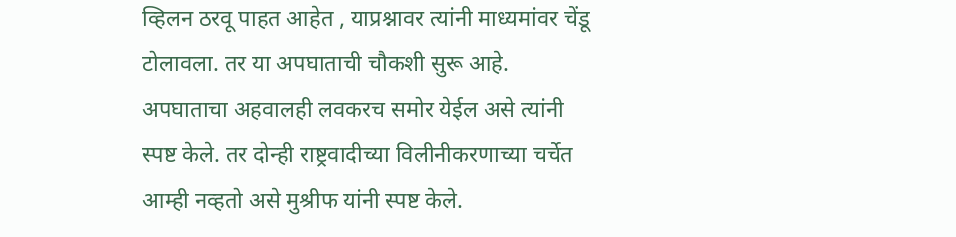व्हिलन ठरवू पाहत आहेत , याप्रश्नावर त्यांनी माध्यमांवर चेंडू टोलावला. तर या अपघाताची चौकशी सुरू आहे. अपघाताचा अहवालही लवकरच समोर येईल असे त्यांनी स्पष्ट केले. तर दोन्ही राष्ट्रवादीच्या विलीनीकरणाच्या चर्चेत आम्ही नव्हतो असे मुश्रीफ यांनी स्पष्ट केले.